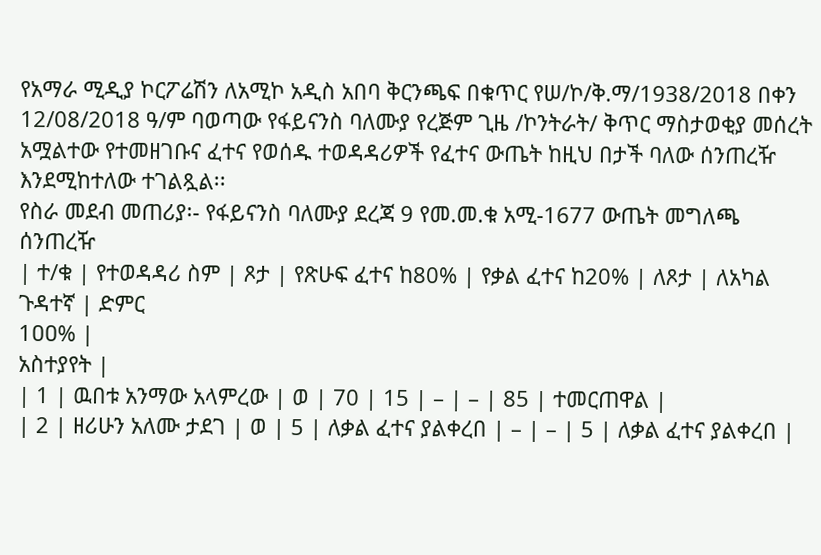የአማራ ሚዲያ ኮርፖሬሽን ለአሚኮ አዲስ አበባ ቅርንጫፍ በቁጥር የሠ/ኮ/ቅ.ማ/1938/2018 በቀን 12/08/2018 ዓ/ም ባወጣው የፋይናንስ ባለሙያ የረጅም ጊዜ /ኮንትራት/ ቅጥር ማስታወቂያ መሰረት አሟልተው የተመዘገቡና ፈተና የወሰዱ ተወዳዳሪዎች የፈተና ውጤት ከዚህ በታች ባለው ሰንጠረዥ እንደሚከተለው ተገልጿል፡፡
የስራ መደብ መጠሪያ፡- የፋይናንስ ባለሙያ ደረጃ 9 የመ.መ.ቁ አሚ-1677 ውጤት መግለጫ ሰንጠረዥ
| ተ/ቁ | የተወዳዳሪ ስም | ጾታ | የጽሁፍ ፈተና ከ80% | የቃል ፈተና ከ20% | ለጾታ | ለአካል ጉዳተኛ | ድምር
1ዐዐ% |
አስተያየት |
| 1 | ዉበቱ አንማው አላምረው | ወ | 70 | 15 | – | – | 85 | ተመርጠዋል |
| 2 | ዘሪሁን አለሙ ታደገ | ወ | 5 | ለቃል ፈተና ያልቀረበ | – | – | 5 | ለቃል ፈተና ያልቀረበ |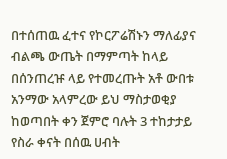በተሰጠዉ ፈተና የኮርፖሬሽኑን ማለፊያና ብልጫ ውጤት በማምጣት ከላይ በሰንጠረዡ ላይ የተመረጡት አቶ ውበቱ አንማው አላምረው ይህ ማስታወቂያ ከወጣበት ቀን ጀምሮ ባሉት 3 ተከታታይ የስራ ቀናት በሰዉ ሀብት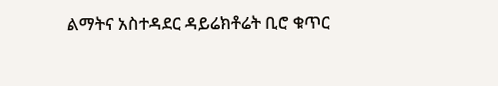ልማትና አስተዳደር ዳይሬክቶሬት ቢሮ ቁጥር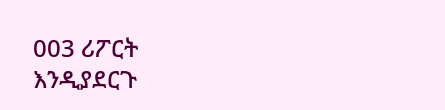003 ሪፖርት እንዲያደርጉ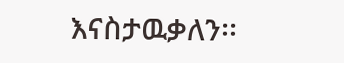እናስታዉቃለን፡፡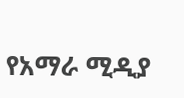የአማራ ሚዲያ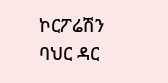ኮርፖሬሽን
ባህር ዳር